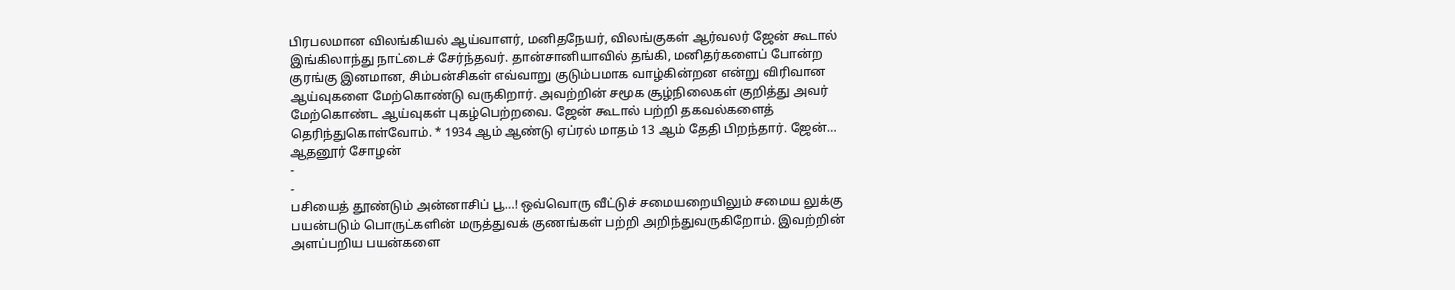பிரபலமான விலங்கியல் ஆய்வாளர், மனிதநேயர், விலங்குகள் ஆர்வலர் ஜேன் கூடால் இங்கிலாந்து நாட்டைச் சேர்ந்தவர். தான்சானியாவில் தங்கி, மனிதர்களைப் போன்ற குரங்கு இனமான, சிம்பன்சிகள் எவ்வாறு குடும்பமாக வாழ்கின்றன என்று விரிவான ஆய்வுகளை மேற்கொண்டு வருகிறார். அவற்றின் சமூக சூழ்நிலைகள் குறித்து அவர் மேற்கொண்ட ஆய்வுகள் புகழ்பெற்றவை. ஜேன் கூடால் பற்றி தகவல்களைத் தெரிந்துகொள்வோம். * 1934 ஆம் ஆண்டு ஏப்ரல் மாதம் 13 ஆம் தேதி பிறந்தார். ஜேன்…
ஆதனூர் சோழன்
-
-
பசியைத் தூண்டும் அன்னாசிப் பூ…! ஒவ்வொரு வீட்டுச் சமையறையிலும் சமைய லுக்கு பயன்படும் பொருட்களின் மருத்துவக் குணங்கள் பற்றி அறிந்துவருகிறோம். இவற்றின் அளப்பறிய பயன்களை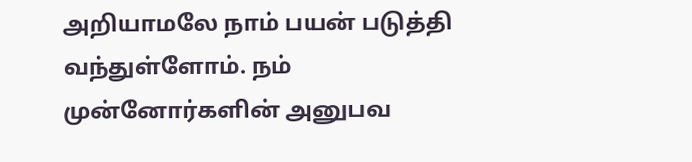அறியாமலே நாம் பயன் படுத்தி வந்துள்ளோம். நம் முன்னோர்களின் அனுபவ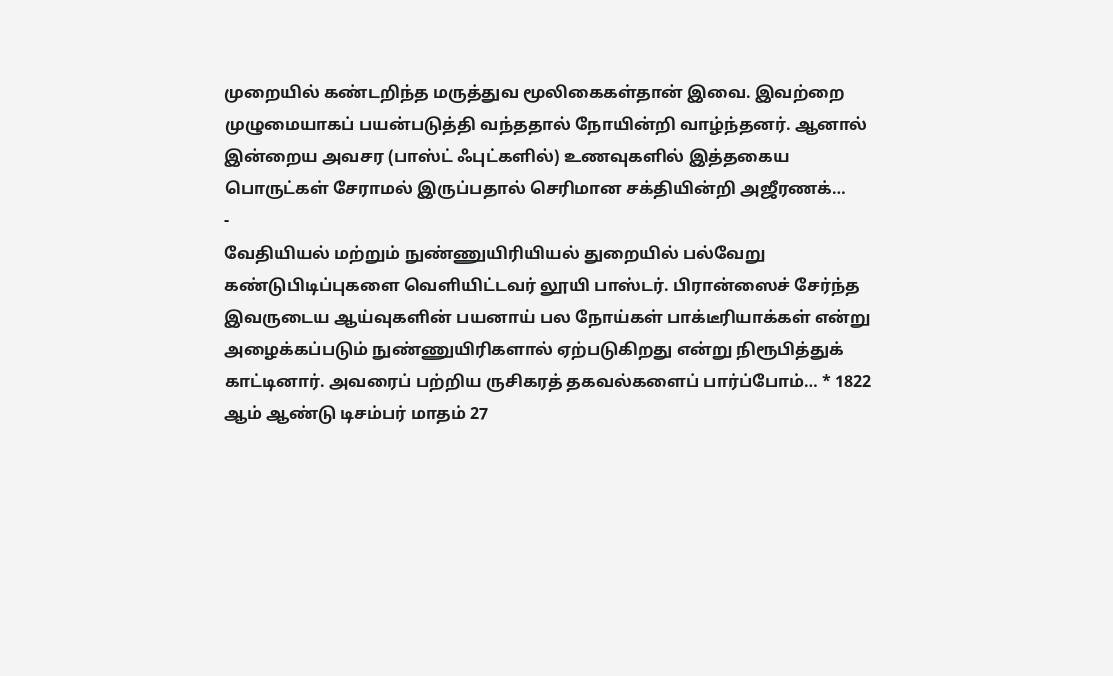முறையில் கண்டறிந்த மருத்துவ மூலிகைகள்தான் இவை. இவற்றை முழுமையாகப் பயன்படுத்தி வந்ததால் நோயின்றி வாழ்ந்தனர். ஆனால் இன்றைய அவசர (பாஸ்ட் ஃபுட்களில்) உணவுகளில் இத்தகைய பொருட்கள் சேராமல் இருப்பதால் செரிமான சக்தியின்றி அஜீரணக்…
-
வேதியியல் மற்றும் நுண்ணுயிரியியல் துறையில் பல்வேறு கண்டுபிடிப்புகளை வெளியிட்டவர் லூயி பாஸ்டர். பிரான்ஸைச் சேர்ந்த இவருடைய ஆய்வுகளின் பயனாய் பல நோய்கள் பாக்டீரியாக்கள் என்று அழைக்கப்படும் நுண்ணுயிரிகளால் ஏற்படுகிறது என்று நிரூபித்துக் காட்டினார். அவரைப் பற்றிய ருசிகரத் தகவல்களைப் பார்ப்போம்… * 1822 ஆம் ஆண்டு டிசம்பர் மாதம் 27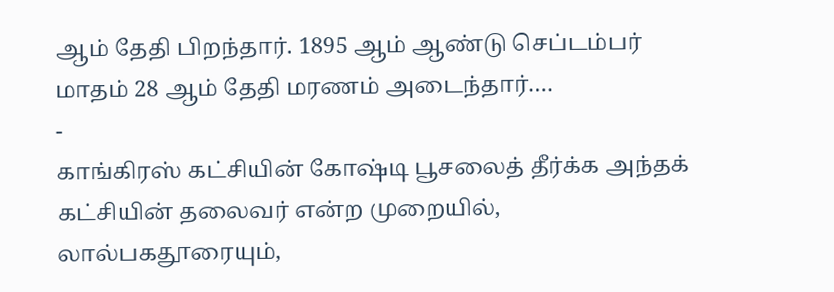ஆம் தேதி பிறந்தார். 1895 ஆம் ஆண்டு செப்டம்பர் மாதம் 28 ஆம் தேதி மரணம் அடைந்தார்.…
-
காங்கிரஸ் கட்சியின் கோஷ்டி பூசலைத் தீர்க்க அந்தக் கட்சியின் தலைவர் என்ற முறையில், லால்பகதூரையும்,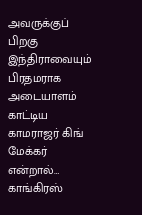அவருக்குப் பிறகு இந்திராவையும் பிரதமராக அடையாளம் காட்டிய காமராஜர் கிங் மேக்கர் என்றால்… காங்கிரஸ்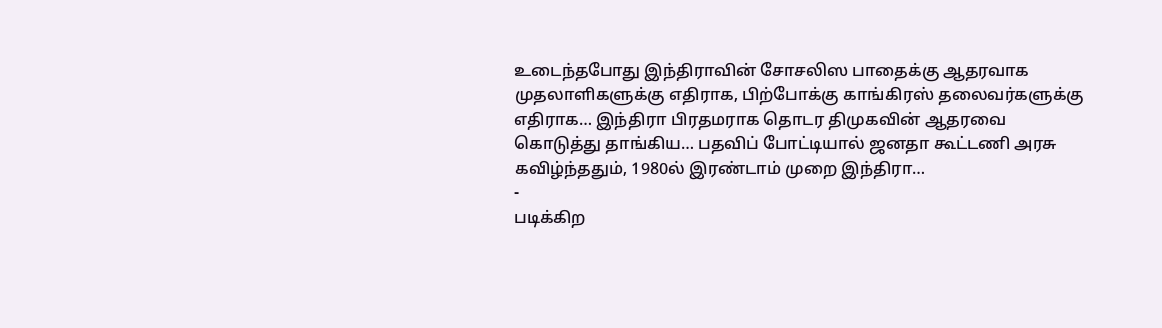உடைந்தபோது இந்திராவின் சோசலிஸ பாதைக்கு ஆதரவாக முதலாளிகளுக்கு எதிராக, பிற்போக்கு காங்கிரஸ் தலைவர்களுக்கு எதிராக… இந்திரா பிரதமராக தொடர திமுகவின் ஆதரவை கொடுத்து தாங்கிய… பதவிப் போட்டியால் ஜனதா கூட்டணி அரசு கவிழ்ந்ததும், 1980ல் இரண்டாம் முறை இந்திரா…
-
படிக்கிற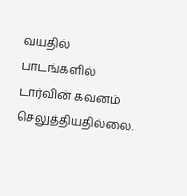வயதில் பாடங்களில் டார்வின் கவனம் செலுத்தியதில்லை.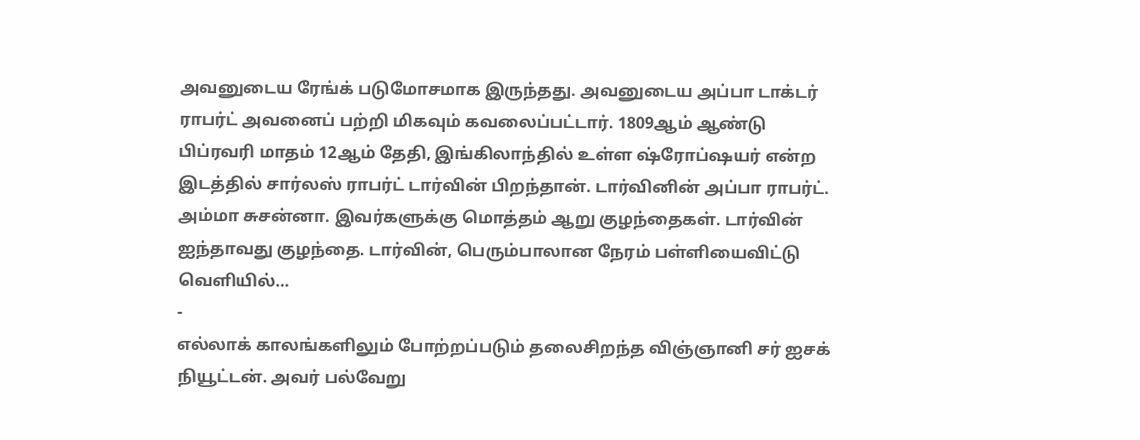அவனுடைய ரேங்க் படுமோசமாக இருந்தது. அவனுடைய அப்பா டாக்டர் ராபர்ட் அவனைப் பற்றி மிகவும் கவலைப்பட்டார். 1809ஆம் ஆண்டு பிப்ரவரி மாதம் 12ஆம் தேதி, இங்கிலாந்தில் உள்ள ஷ்ரோப்ஷயர் என்ற இடத்தில் சார்லஸ் ராபர்ட் டார்வின் பிறந்தான். டார்வினின் அப்பா ராபர்ட். அம்மா சுசன்னா. இவர்களுக்கு மொத்தம் ஆறு குழந்தைகள். டார்வின் ஐந்தாவது குழந்தை. டார்வின், பெரும்பாலான நேரம் பள்ளியைவிட்டு வெளியில்…
-
எல்லாக் காலங்களிலும் போற்றப்படும் தலைசிறந்த விஞ்ஞானி சர் ஐசக் நியூட்டன். அவர் பல்வேறு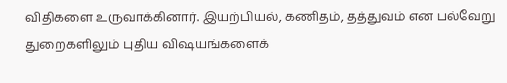விதிகளை உருவாக்கினார். இயற்பியல், கணிதம், தத்துவம் என பல்வேறு துறைகளிலும் புதிய விஷயங்களைக்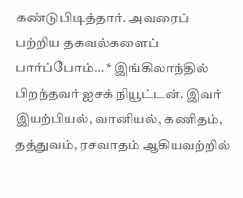கண்டுபிடித்தார். அவரைப் பற்றிய தகவல்களைப் பார்ப்போம்… * இங்கிலாந்தில் பிறந்தவர் ஐசக் நியூட்டன். இவர் இயற்பியல், வானியல், கணிதம், தத்துவம், ரசவாதம் ஆகியவற்றில்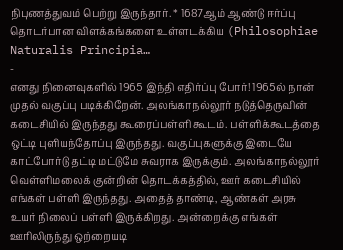நிபுணத்துவம் பெற்று இருந்தார். * 1687ஆம் ஆண்டு ஈர்ப்பு தொடர்பான விளக்கங்களை உள்ளடக்கிய (Philosophiae Naturalis Principia…
-
எனது நினைவுகளில் 1965 இந்தி எதிர்ப்பு போர்! 1965ல் நான் முதல் வகுப்பு படிக்கிறேன். அலங்காநல்லூர் நடுத்தெருவின் கடைசியில் இருந்தது கூரைப்பள்ளி கூடம். பள்ளிக்கூடத்தை ஒட்டி புளியந்தோப்பு இருந்தது. வகுப்புகளுக்கு இடையே காட்போர்டு தட்டி மட்டுமே சுவராக இருக்கும். அலங்காநல்லூர் வெள்ளிமலைக் குன்றின் தொடக்கத்தில், ஊர் கடைசியில் எங்கள் பள்ளி இருந்தது. அதைத் தாண்டி, ஆண்கள் அரசு உயர் நிலைப் பள்ளி இருக்கிறது. அன்றைக்கு எங்கள் ஊரிலிருந்து ஒற்றையடி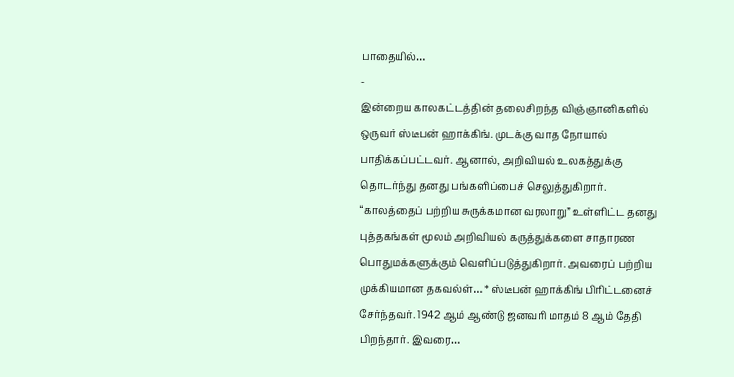பாதையில்…
-
இன்றைய காலகட்டத்தின் தலைசிறந்த விஞ்ஞானிகளில் ஒருவர் ஸ்டீபன் ஹாக்கிங். முடக்கு வாத நோயால் பாதிக்கப்பட்டவர். ஆனால், அறிவியல் உலகத்துக்கு தொடர்ந்து தனது பங்களிப்பைச் செலுத்துகிறார். “காலத்தைப் பற்றிய சுருக்கமான வரலாறு” உள்ளிட்ட தனது புத்தகங்கள் மூலம் அறிவியல் கருத்துக்களை சாதாரண பொதுமக்களுக்கும் வெளிப்படுத்துகிறார். அவரைப் பற்றிய முக்கியமான தகவல்ள்… * ஸ்டீபன் ஹாக்கிங் பிரிட்டனைச் சேர்ந்தவர். 1942 ஆம் ஆண்டு ஜனவரி மாதம் 8 ஆம் தேதி பிறந்தார். இவரை…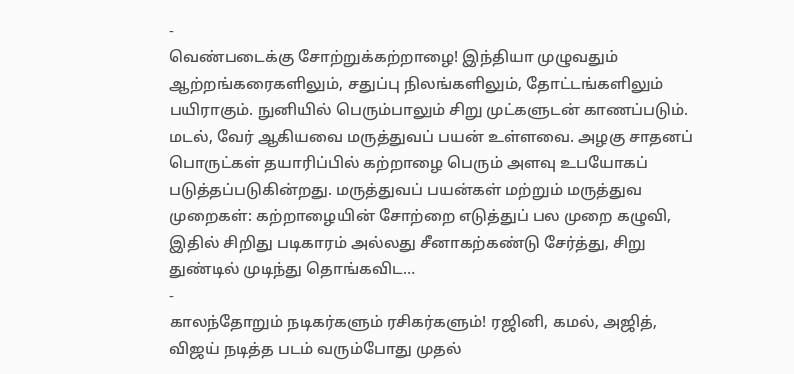-
வெண்படைக்கு சோற்றுக்கற்றாழை! இந்தியா முழுவதும் ஆற்றங்கரைகளிலும், சதுப்பு நிலங்களிலும், தோட்டங்களிலும் பயிராகும். நுனியில் பெரும்பாலும் சிறு முட்களுடன் காணப்படும். மடல், வேர் ஆகியவை மருத்துவப் பயன் உள்ளவை. அழகு சாதனப் பொருட்கள் தயாரிப்பில் கற்றாழை பெரும் அளவு உபயோகப் படுத்தப்படுகின்றது. மருத்துவப் பயன்கள் மற்றும் மருத்துவ முறைகள்: கற்றாழையின் சோற்றை எடுத்துப் பல முறை கழுவி, இதில் சிறிது படிகாரம் அல்லது சீனாகற்கண்டு சேர்த்து, சிறு துண்டில் முடிந்து தொங்கவிட…
-
காலந்தோறும் நடிகர்களும் ரசிகர்களும்! ரஜினி, கமல், அஜித், விஜய் நடித்த படம் வரும்போது முதல்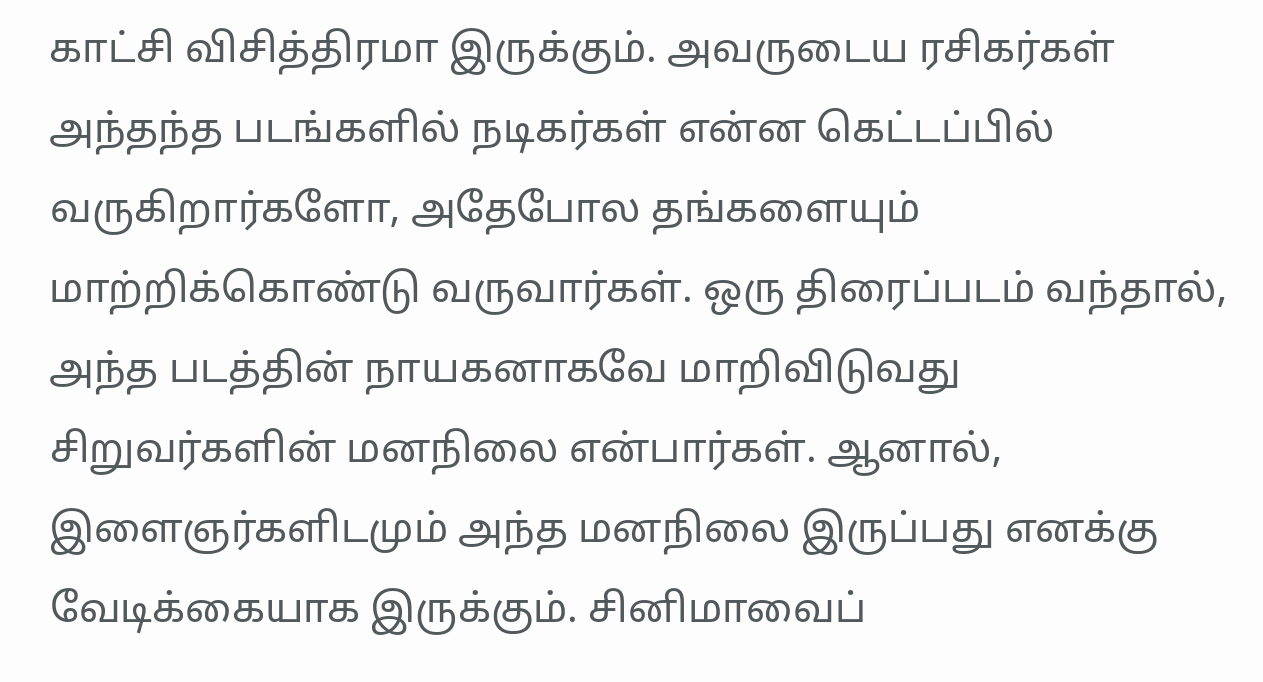காட்சி விசித்திரமா இருக்கும். அவருடைய ரசிகர்கள் அந்தந்த படங்களில் நடிகர்கள் என்ன கெட்டப்பில் வருகிறார்களோ, அதேபோல தங்களையும் மாற்றிக்கொண்டு வருவார்கள். ஒரு திரைப்படம் வந்தால், அந்த படத்தின் நாயகனாகவே மாறிவிடுவது சிறுவர்களின் மனநிலை என்பார்கள். ஆனால், இளைஞர்களிடமும் அந்த மனநிலை இருப்பது எனக்கு வேடிக்கையாக இருக்கும். சினிமாவைப்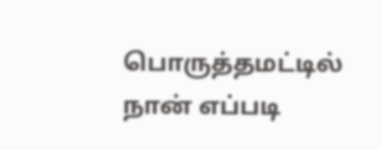பொருத்தமட்டில் நான் எப்படி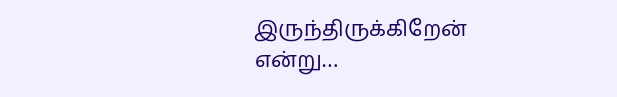இருந்திருக்கிறேன் என்று…